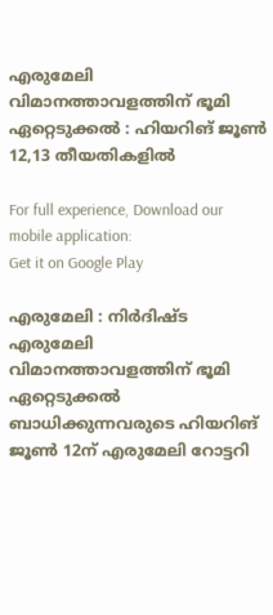എരുമേലി വിമാനത്താവളത്തിന് ഭൂമി ഏറ്റെടുക്കൽ : ഹിയറിങ് ജൂൺ 12,13 തീയതികളില്‍

For full experience, Download our mobile application:
Get it on Google Play

എരുമേലി : നിർദിഷ്‌ട എരുമേലി വിമാനത്താവളത്തിന് ഭൂമി ഏറ്റെടുക്കൽ ബാധിക്കുന്നവരുടെ ഹിയറിങ് ജൂൺ 12ന് എരുമേലി റോട്ടറി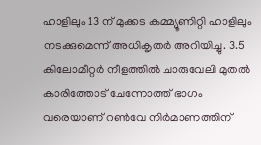ഹാളിലും 13 ന് മുക്കട കമ്മ്യൂണിറ്റി ഹാളിലും നടക്കുമെന്ന് അധികൃതർ അറിയിച്ചു. 3.5 കിലോമീറ്റർ നീളത്തിൽ ചാരുവേലി മുതൽ കാരിത്തോട് ചേന്നോത്ത് ഭാഗം വരെയാണ് റൺവേ നിർമാണത്തിന്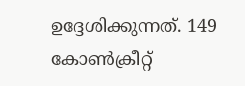ഉദ്ദേശിക്കുന്നത്. 149 കോൺക്രീറ്റ്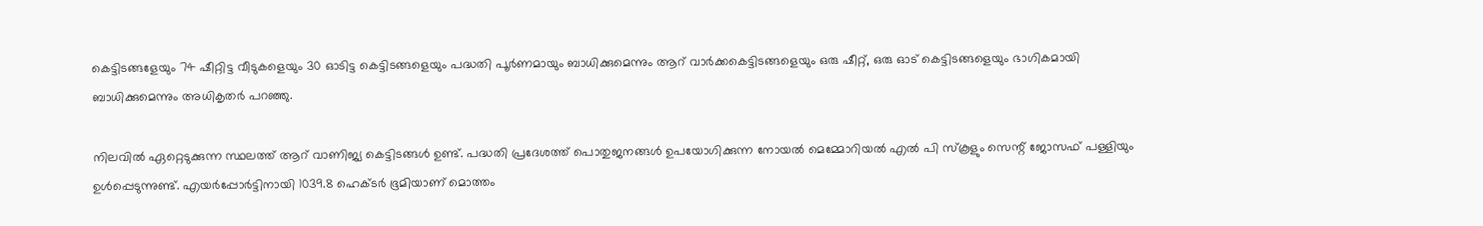കെട്ടിടങ്ങളേയും 74 ഷീറ്റിട്ട വീടുകളെയും 30 ഓടിട്ട കെട്ടിടങ്ങളെയും പദ്ധതി പൂർണമായും ബാധിക്കുമെന്നും ആറ് വാർക്കകെട്ടിടങ്ങളെയും ഒരു ഷീറ്റ്, ഒരു ഓട് കെട്ടിടങ്ങളെയും ഭാഗികമായി ബാധിക്കുമെന്നും അധികൃതർ പറഞ്ഞു.

നിലവിൽ ഏറ്റെടുക്കുന്ന സ്ഥലത്ത് ആറ് വാണിജ്യ കെട്ടിടങ്ങൾ ഉണ്ട്. പദ്ധതി പ്രദേശത്ത് പൊതുജനങ്ങൾ ഉപയോഗിക്കുന്ന നോയൽ മെമ്മോറിയൽ എൽ പി സ്കൂളും സെന്റ് ജോസഫ് പള്ളിയും ഉൾപ്പെടുന്നുണ്ട്. എയർപ്പോർട്ടിനായി 1039.8 ഹെക്ടർ ഭൂമിയാണ് മൊത്തം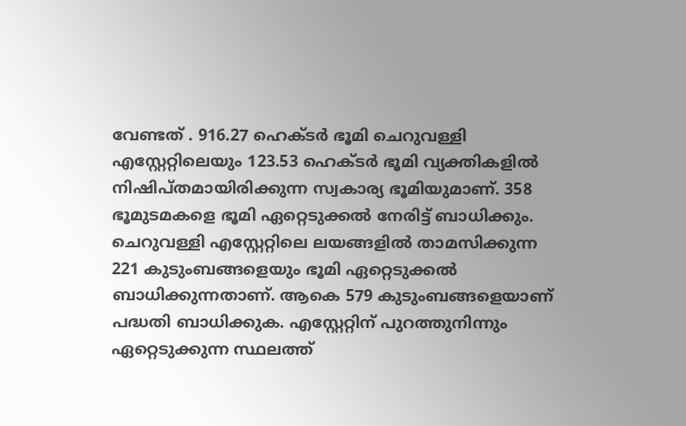വേണ്ടത് . 916.27 ഹെക്ടർ ഭൂമി ചെറുവള്ളി എസ്റ്റേറ്റിലെയും 123.53 ഹെക്ടർ ഭൂമി വ്യക്തികളിൽ നിഷിപ്തമായിരിക്കുന്ന സ്വകാര്യ ഭൂമിയുമാണ്. 358 ഭൂമുടമകളെ ഭൂമി ഏറ്റെടുക്കൽ നേരിട്ട് ബാധിക്കും. ചെറുവള്ളി എസ്റ്റേറ്റിലെ ലയങ്ങളിൽ താമസിക്കുന്ന 221 കുടുംബങ്ങളെയും ഭൂമി ഏറ്റെടുക്കൽ ബാധിക്കുന്നതാണ്. ആകെ 579 കുടുംബങ്ങളെയാണ് പദ്ധതി ബാധിക്കുക. എസ്റ്റേറ്റിന് പുറത്തുനിന്നും ഏറ്റെടുക്കുന്ന സ്ഥലത്ത്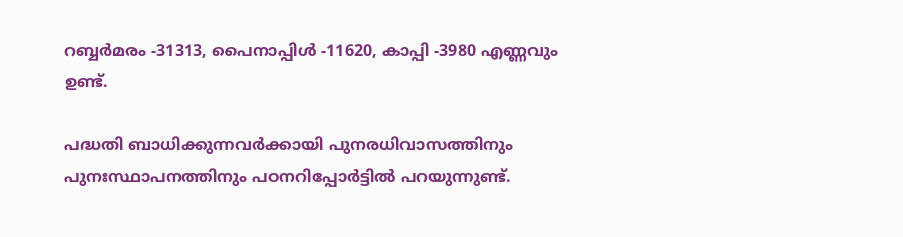റബ്ബർമരം -31313, പൈനാപ്പിൾ -11620, കാപ്പി -3980 എണ്ണവും ഉണ്ട്.

പദ്ധതി ബാധിക്കുന്നവർക്കായി പുനരധിവാസത്തിനും പുനഃസ്ഥാപനത്തിനും പഠനറിപ്പോർട്ടിൽ പറയുന്നുണ്ട്.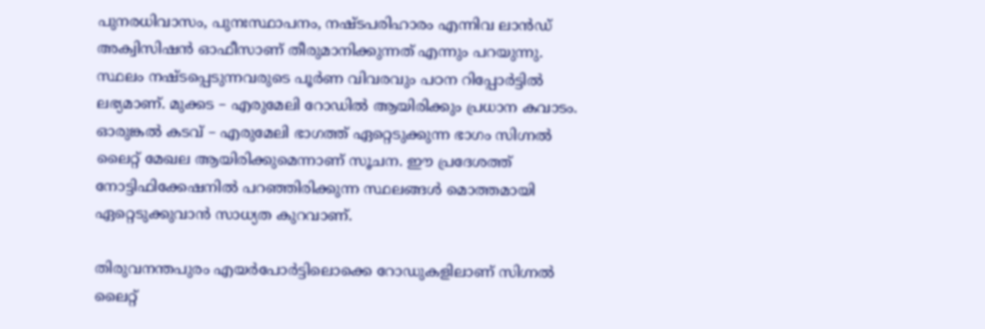പുനരധിവാസം, പുനഃസ്ഥാപനം, നഷ്ടപരിഹാരം എന്നിവ ലാൻഡ് അക്വിസിഷൻ ഓഫീസാണ് തീരുമാനിക്കുന്നത് എന്നും പറയുന്നു. സ്ഥലം നഷ്ടപ്പെടുന്നവരുടെ പൂർണ വിവരവും പഠന റിപ്പോർട്ടിൽ ലഭ്യമാണ്. മുക്കട – എരുമേലി റോഡിൽ ആയിരിക്കും പ്രധാന കവാടം. ഓരുങ്കൽ കടവ് – എരുമേലി ഭാഗത്ത് ഏറ്റെടുക്കുന്ന ഭാഗം സിഗ്നൽ ലൈറ്റ് മേഖല ആയിരിക്കുമെന്നാണ് സൂചന. ഈ പ്രദേശത്ത് നോട്ടിഫിക്കേഷനിൽ പറഞ്ഞിരിക്കുന്ന സ്ഥലങ്ങൾ മൊത്തമായി ഏറ്റെടുക്കുവാൻ സാധ്യത കുറവാണ്.

തിരുവനന്തപുരം എയർപോർട്ടിലൊക്കെ റോഡുകളിലാണ് സിഗ്നൽ ലൈറ്റ്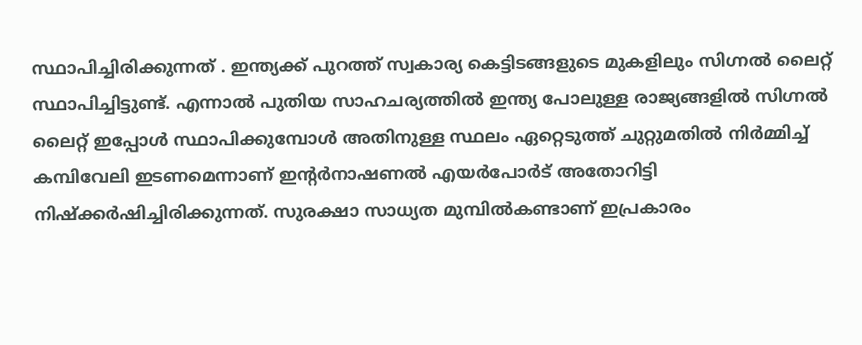സ്ഥാപിച്ചിരിക്കുന്നത് . ഇന്ത്യക്ക് പുറത്ത് സ്വകാര്യ കെട്ടിടങ്ങളുടെ മുകളിലും സിഗ്നൽ ലൈറ്റ് സ്ഥാപിച്ചിട്ടുണ്ട്. എന്നാൽ പുതിയ സാഹചര്യത്തിൽ ഇന്ത്യ പോലുള്ള രാജ്യങ്ങളിൽ സിഗ്നൽ ലൈറ്റ് ഇപ്പോൾ സ്ഥാപിക്കുമ്പോൾ അതിനുള്ള സ്ഥലം ഏറ്റെടുത്ത് ചുറ്റുമതിൽ നിർമ്മിച്ച് കമ്പിവേലി ഇടണമെന്നാണ് ഇന്റർനാഷണൽ എയർപോർട് അതോറിട്ടി നിഷ്ക്കർഷിച്ചിരിക്കുന്നത്. സുരക്ഷാ സാധ്യത മുമ്പിൽകണ്ടാണ് ഇപ്രകാരം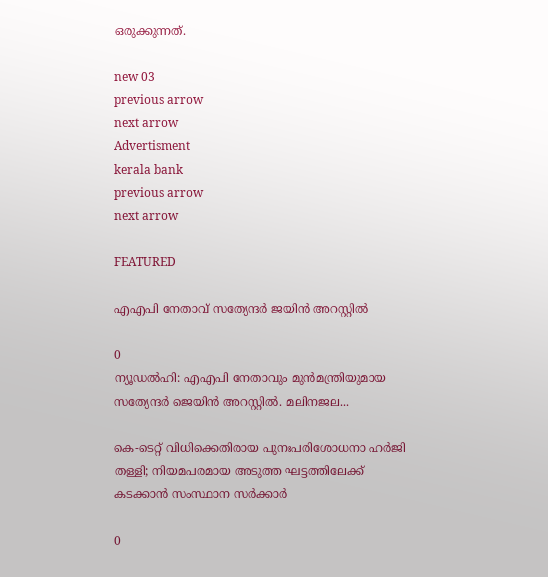ഒരുക്കുന്നത്.

new 03
previous arrow
next arrow
Advertisment
kerala bank
previous arrow
next arrow

FEATURED

എഎപി നേതാവ് സത്യേന്ദർ ജയിൻ അറസ്റ്റിൽ

0
ന്യൂഡല്‍ഹി: എഎപി നേതാവും മുന്‍മന്ത്രിയുമായ സത്യേന്ദര്‍ ജെയിന്‍ അറസ്റ്റില്‍. മലിനജല...

കെ-ടെറ്റ് വിധിക്കെതിരായ പുനഃപരിശോധനാ ഹർജി തള്ളി; നിയമപരമായ അടുത്ത ഘട്ടത്തിലേക്ക് കടക്കാൻ സംസ്ഥാന സർക്കാർ

0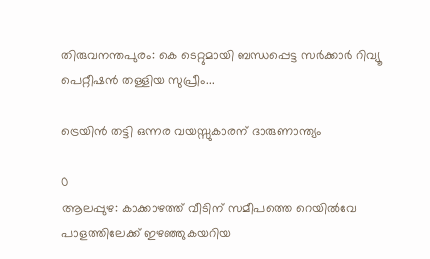തിരുവനന്തപുരം: കെ ടെറ്റുമായി ബന്ധപ്പെട്ട സര്‍ക്കാര്‍ റിവ്യൂ പെറ്റീഷന്‍ തള്ളിയ സുപ്രീം...

ട്രെയിൻ തട്ടി ഒന്നര വയസ്സുകാരന് ദാരുണാന്ത്യം

0
ആലപ്പുഴ: കാക്കാഴത്ത് വീടിന് സമീപത്തെ റെയിൽവേ പാളത്തിലേക്ക് ഇഴഞ്ഞുകയറിയ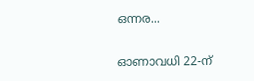ഒന്നര...

ഓണാവധി 22-ന്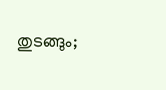തുടങ്ങും;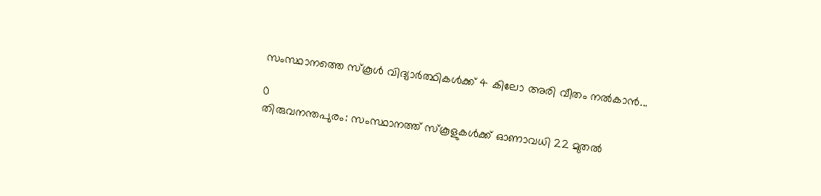സംസ്ഥാനത്തെ സ്കൂൾ വിദ്യാർത്ഥികൾക്ക് 4 കിലോ അരി വീതം നൽകാൻ...

0
തിരുവനന്തപുരം: സംസ്ഥാനത്ത് സ്‌കൂളുകള്‍ക്ക് ഓണാവധി 22 മുതല്‍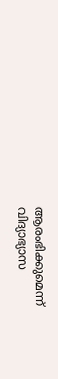ആരംഭിക്കുമെന്ന് വിദ്യാഭ്യാസ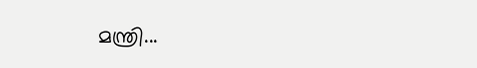മന്ത്രി...